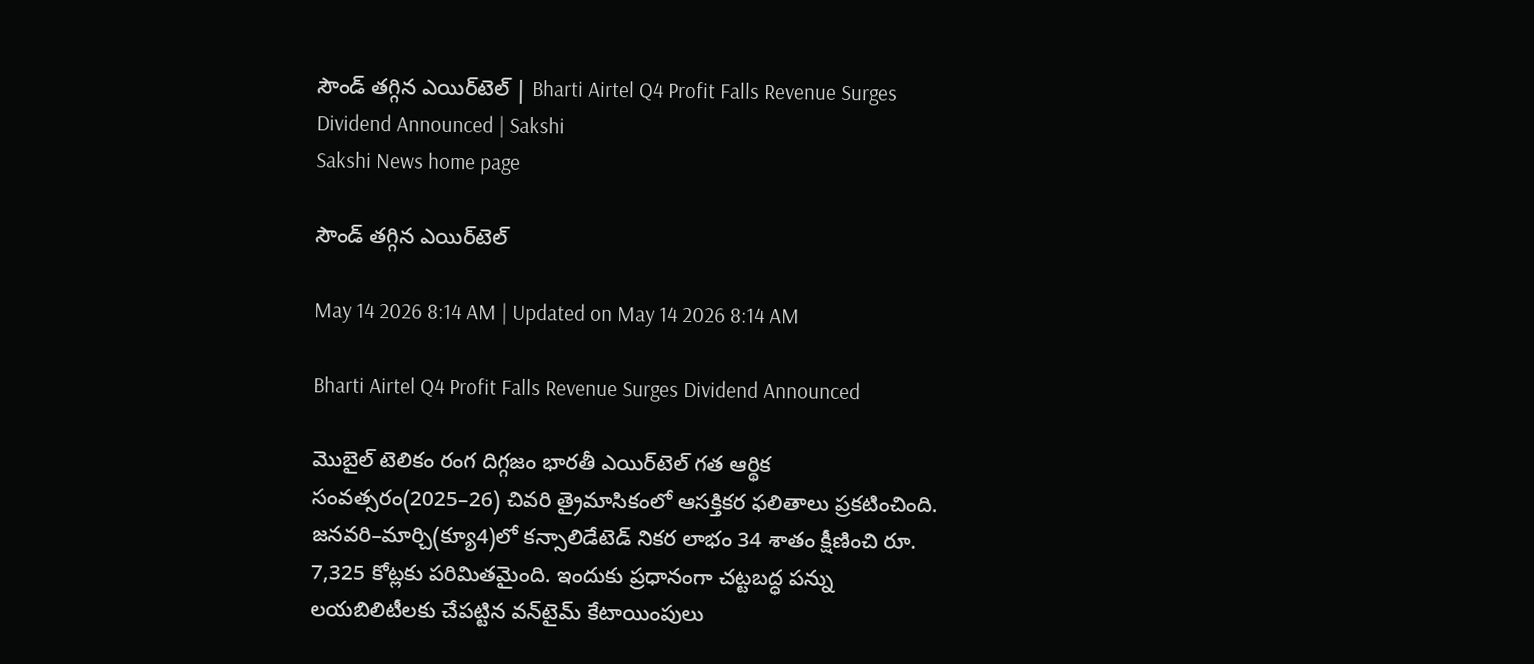సౌండ్‌ తగ్గిన ఎయిర్‌టెల్‌ | Bharti Airtel Q4 Profit Falls Revenue Surges Dividend Announced | Sakshi
Sakshi News home page

సౌండ్‌ తగ్గిన ఎయిర్‌టెల్‌

May 14 2026 8:14 AM | Updated on May 14 2026 8:14 AM

Bharti Airtel Q4 Profit Falls Revenue Surges Dividend Announced

మొబైల్‌ టెలికం రంగ దిగ్గజం భారతీ ఎయిర్‌టెల్‌ గత ఆర్థిక సంవత్సరం(2025–26) చివరి త్రైమాసికంలో ఆసక్తికర ఫలితాలు ప్రకటించింది. జనవరి–మార్చి(క్యూ4)లో కన్సాలిడేటెడ్‌ నికర లాభం 34 శాతం క్షీణించి రూ. 7,325 కోట్లకు పరిమితమైంది. ఇందుకు ప్రధానంగా చట్టబద్ధ పన్ను లయబిలిటీలకు చేపట్టిన వన్‌టైమ్‌ కేటాయింపులు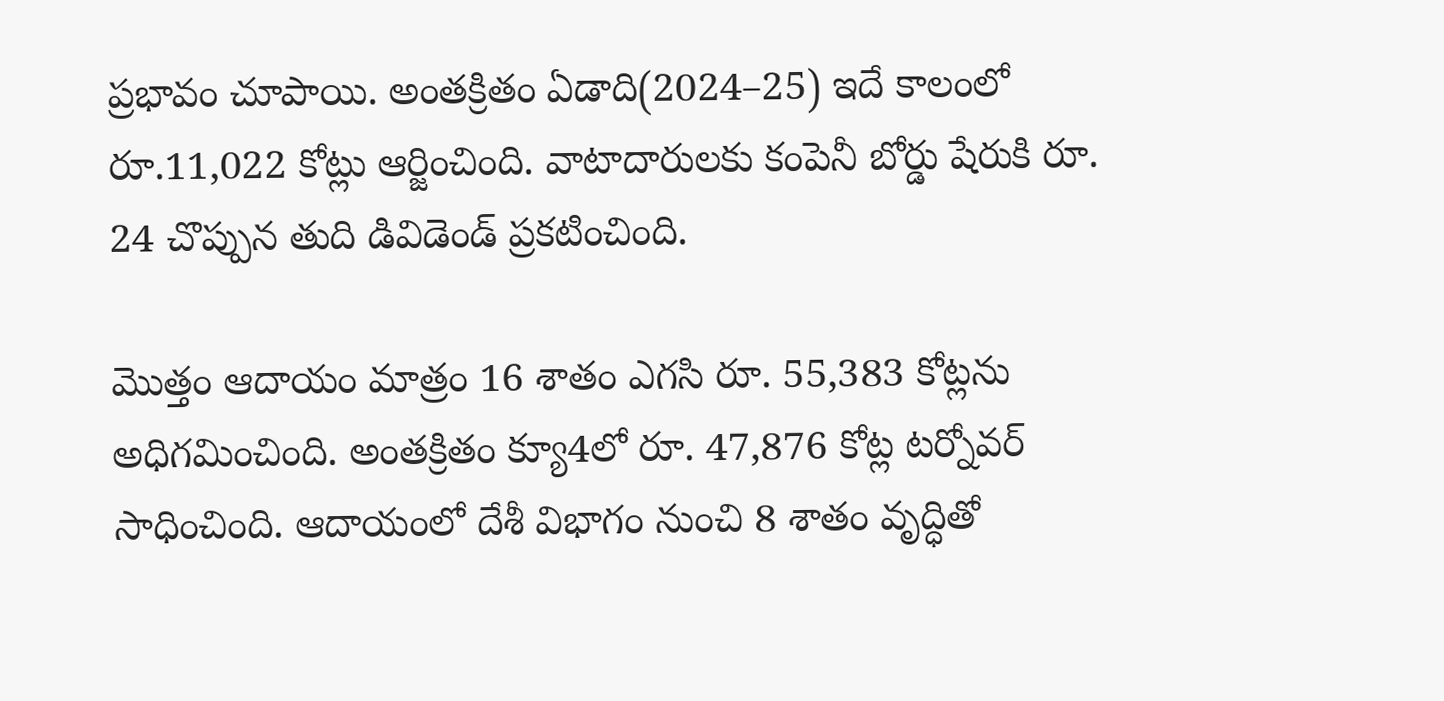ప్రభావం చూపాయి. అంతక్రితం ఏడాది(2024–25) ఇదే కాలంలో రూ.11,022 కోట్లు ఆర్జించింది. వాటాదారులకు కంపెనీ బోర్డు షేరుకి రూ. 24 చొప్పున తుది డివిడెండ్‌ ప్రకటించింది.

మొత్తం ఆదాయం మాత్రం 16 శాతం ఎగసి రూ. 55,383 కోట్లను అధిగమించింది. అంతక్రితం క్యూ4లో రూ. 47,876 కోట్ల టర్నోవర్‌ సాధించింది. ఆదాయంలో దేశీ విభాగం నుంచి 8 శాతం వృద్ధితో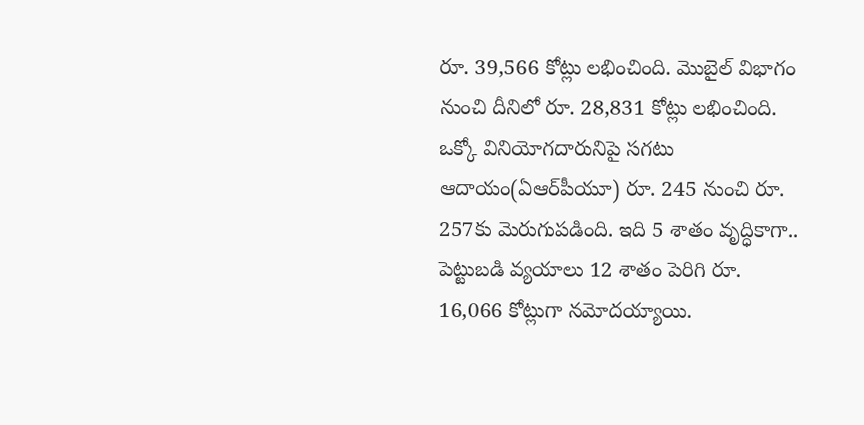రూ. 39,566 కోట్లు లభించింది. మొబైల్‌ విభాగం నుంచి దీనిలో రూ. 28,831 కోట్లు లభించింది. ఒక్కో వినియోగదారునిపై సగటు ఆదాయం(ఏఆర్‌పీయూ) రూ. 245 నుంచి రూ. 257కు మెరుగుపడింది. ఇది 5 శాతం వృద్ధికాగా.. పెట్టుబడి వ్యయాలు 12 శాతం పెరిగి రూ. 16,066 కోట్లుగా నమోదయ్యాయి.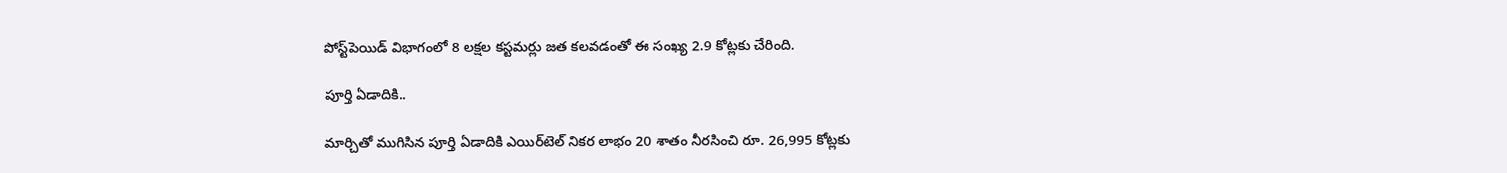పోస్ట్‌పెయిడ్‌ విభాగంలో 8 లక్షల కస్టమర్లు జత కలవడంతో ఈ సంఖ్య 2.9 కోట్లకు చేరింది.

పూర్తి ఏడాదికి..

మార్చితో ముగిసిన పూర్తి ఏడాదికి ఎయిర్‌టెల్‌ నికర లాభం 20 శాతం నీరసించి రూ. 26,995 కోట్లకు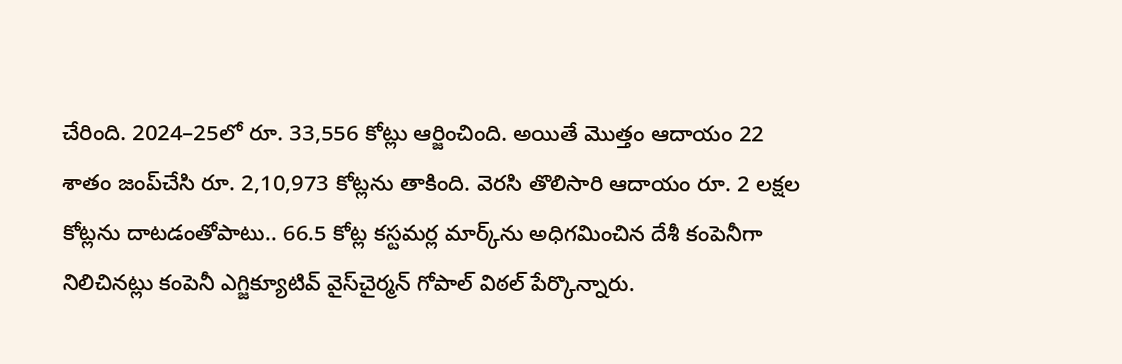చేరింది. 2024–25లో రూ. 33,556 కోట్లు ఆర్జించింది. అయితే మొత్తం ఆదాయం 22 శాతం జంప్‌చేసి రూ. 2,10,973 కోట్లను తాకింది. వెరసి తొలిసారి ఆదాయం రూ. 2 లక్షల కోట్లను దాటడంతోపాటు.. 66.5 కోట్ల కస్టమర్ల మార్క్‌ను అధిగమించిన దేశీ కంపెనీగా నిలిచినట్లు కంపెనీ ఎగ్జిక్యూటివ్‌ వైస్‌చైర్మన్‌ గోపాల్‌ విఠల్‌ పేర్కొన్నారు.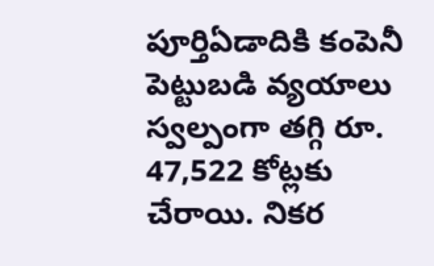పూర్తిఏడాదికి కంపెనీ పెట్టుబడి వ్యయాలు స్వల్పంగా తగ్గి రూ. 47,522 కోట్లకు చేరాయి. నికర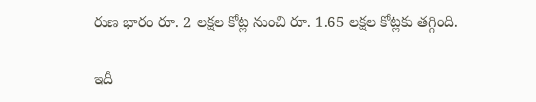రుణ భారం రూ. 2 లక్షల కోట్ల నుంచి రూ. 1.65 లక్షల కోట్లకు తగ్గింది.

ఇదీ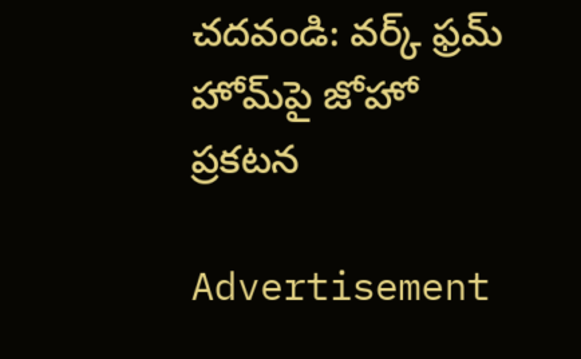చదవండి: వర్క్ ఫ్రమ్ హోమ్‌పై జోహో ప్రకటన

Advertisement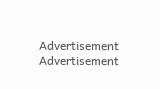Advertisement
Advertisement